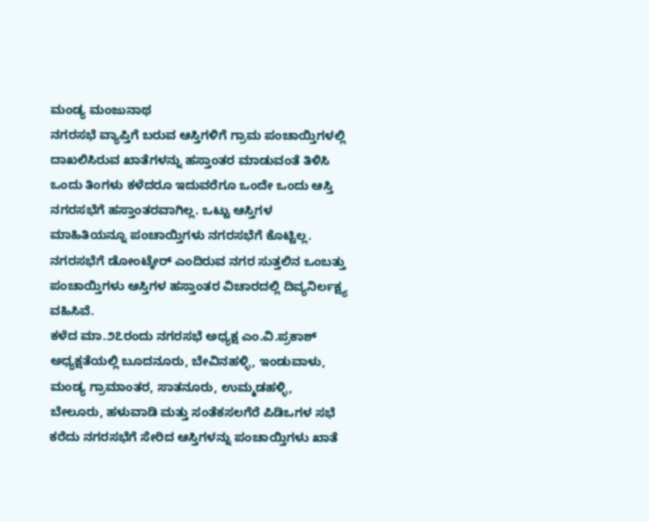ಮಂಡ್ಯ ಮಂಜುನಾಥ
ನಗರಸಭೆ ವ್ಯಾಪ್ತಿಗೆ ಬರುವ ಆಸ್ತಿಗಳಿಗೆ ಗ್ರಾಮ ಪಂಚಾಯ್ತಿಗಳಲ್ಲಿ ದಾಖಲಿಸಿರುವ ಖಾತೆಗಳನ್ನು ಹಸ್ತಾಂತರ ಮಾಡುವಂತೆ ತಿಳಿಸಿ ಒಂದು ತಿಂಗಳು ಕಳೆದರೂ ಇದುವರೆಗೂ ಒಂದೇ ಒಂದು ಆಸ್ತಿ ನಗರಸಭೆಗೆ ಹಸ್ತಾಂತರವಾಗಿಲ್ಲ. ಒಟ್ಟು ಆಸ್ತಿಗಳ ಮಾಹಿತಿಯನ್ನೂ ಪಂಚಾಯ್ತಿಗಳು ನಗರಸಭೆಗೆ ಕೊಟ್ಟಿಲ್ಲ. ನಗರಸಭೆಗೆ ಡೋಂಟ್ಕೇರ್ ಎಂದಿರುವ ನಗರ ಸುತ್ತಲಿನ ಒಂಬತ್ತು ಪಂಚಾಯ್ತಿಗಳು ಆಸ್ತಿಗಳ ಹಸ್ತಾಂತರ ವಿಚಾರದಲ್ಲಿ ದಿವ್ಯನಿರ್ಲಕ್ಷ್ಯ ವಹಿಸಿವೆ.
ಕಳೆದ ಮಾ.೨೭ರಂದು ನಗರಸಭೆ ಅಧ್ಯಕ್ಷ ಎಂ.ವಿ.ಪ್ರಕಾಶ್ ಅಧ್ಯಕ್ಷತೆಯಲ್ಲಿ ಬೂದನೂರು, ಬೇವಿನಹಳ್ಳಿ, ಇಂಡುವಾಳು, ಮಂಡ್ಯ ಗ್ರಾಮಾಂತರ, ಸಾತನೂರು, ಉಮ್ಮಡಹಳ್ಳಿ, ಬೇಲೂರು, ಹಳುವಾಡಿ ಮತ್ತು ಸಂತೆಕಸಲಗೆರೆ ಪಿಡಿಒಗಳ ಸಭೆ ಕರೆದು ನಗರಸಭೆಗೆ ಸೇರಿದ ಆಸ್ತಿಗಳನ್ನು ಪಂಚಾಯ್ತಿಗಳು ಖಾತೆ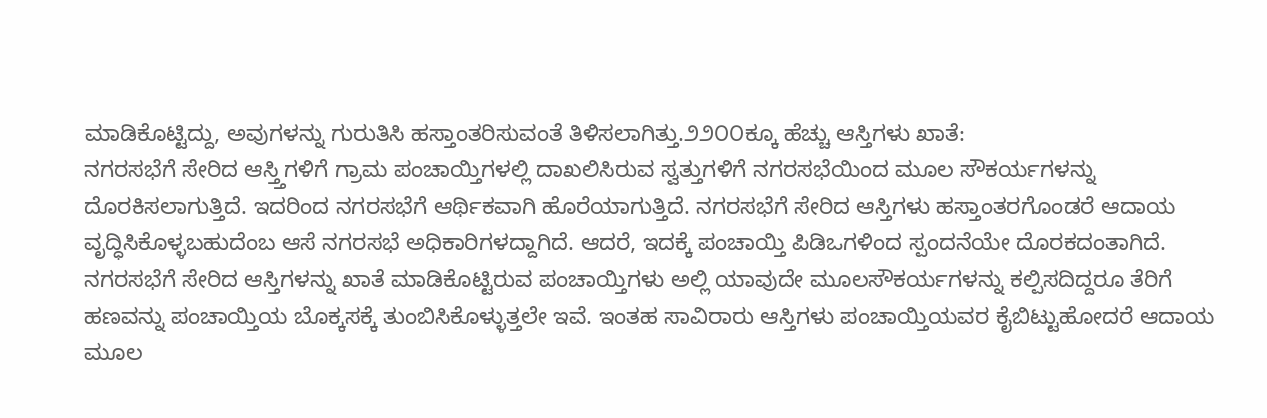ಮಾಡಿಕೊಟ್ಟಿದ್ದು, ಅವುಗಳನ್ನು ಗುರುತಿಸಿ ಹಸ್ತಾಂತರಿಸುವಂತೆ ತಿಳಿಸಲಾಗಿತ್ತು.೨೨೦೦ಕ್ಕೂ ಹೆಚ್ಚು ಆಸ್ತಿಗಳು ಖಾತೆ:
ನಗರಸಭೆಗೆ ಸೇರಿದ ಆಸ್ತ್ತಿಗಳಿಗೆ ಗ್ರಾಮ ಪಂಚಾಯ್ತಿಗಳಲ್ಲಿ ದಾಖಲಿಸಿರುವ ಸ್ವತ್ತುಗಳಿಗೆ ನಗರಸಭೆಯಿಂದ ಮೂಲ ಸೌಕರ್ಯಗಳನ್ನು ದೊರಕಿಸಲಾಗುತ್ತಿದೆ. ಇದರಿಂದ ನಗರಸಭೆಗೆ ಆರ್ಥಿಕವಾಗಿ ಹೊರೆಯಾಗುತ್ತಿದೆ. ನಗರಸಭೆಗೆ ಸೇರಿದ ಆಸ್ತಿಗಳು ಹಸ್ತಾಂತರಗೊಂಡರೆ ಆದಾಯ ವೃದ್ಧಿಸಿಕೊಳ್ಳಬಹುದೆಂಬ ಆಸೆ ನಗರಸಭೆ ಅಧಿಕಾರಿಗಳದ್ದಾಗಿದೆ. ಆದರೆ, ಇದಕ್ಕೆ ಪಂಚಾಯ್ತಿ ಪಿಡಿಒಗಳಿಂದ ಸ್ಪಂದನೆಯೇ ದೊರಕದಂತಾಗಿದೆ.
ನಗರಸಭೆಗೆ ಸೇರಿದ ಆಸ್ತಿಗಳನ್ನು ಖಾತೆ ಮಾಡಿಕೊಟ್ಟಿರುವ ಪಂಚಾಯ್ತಿಗಳು ಅಲ್ಲಿ ಯಾವುದೇ ಮೂಲಸೌಕರ್ಯಗಳನ್ನು ಕಲ್ಪಿಸದಿದ್ದರೂ ತೆರಿಗೆ ಹಣವನ್ನು ಪಂಚಾಯ್ತಿಯ ಬೊಕ್ಕಸಕ್ಕೆ ತುಂಬಿಸಿಕೊಳ್ಳುತ್ತಲೇ ಇವೆ. ಇಂತಹ ಸಾವಿರಾರು ಆಸ್ತಿಗಳು ಪಂಚಾಯ್ತಿಯವರ ಕೈಬಿಟ್ಟುಹೋದರೆ ಆದಾಯ ಮೂಲ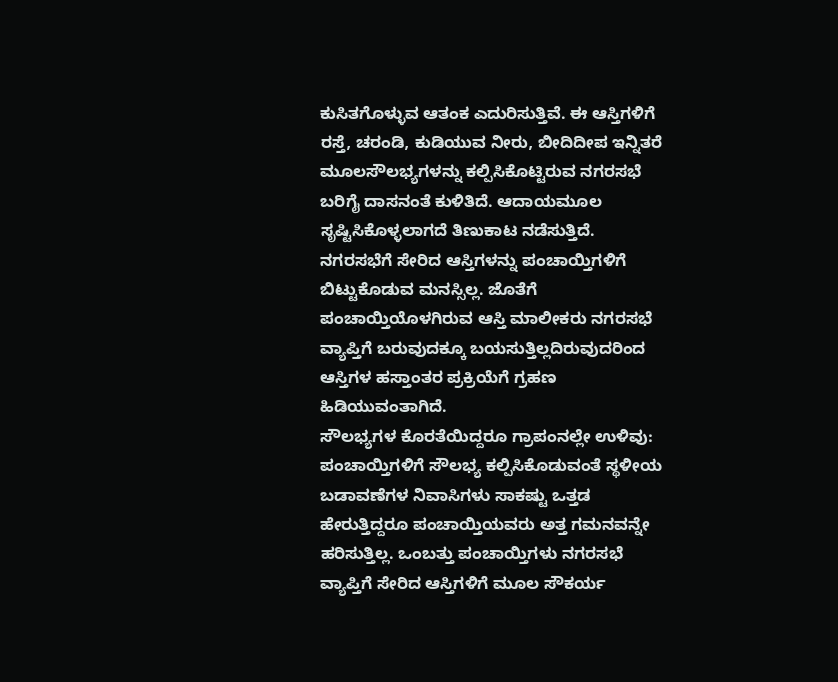ಕುಸಿತಗೊಳ್ಳುವ ಆತಂಕ ಎದುರಿಸುತ್ತಿವೆ. ಈ ಆಸ್ತಿಗಳಿಗೆ ರಸ್ತೆ, ಚರಂಡಿ, ಕುಡಿಯುವ ನೀರು, ಬೀದಿದೀಪ ಇನ್ನಿತರೆ ಮೂಲಸೌಲಭ್ಯಗಳನ್ನು ಕಲ್ಪಿಸಿಕೊಟ್ಟಿರುವ ನಗರಸಭೆ ಬರಿಗೈ ದಾಸನಂತೆ ಕುಳಿತಿದೆ. ಆದಾಯಮೂಲ ಸೃಷ್ಟಿಸಿಕೊಳ್ಳಲಾಗದೆ ತಿಣುಕಾಟ ನಡೆಸುತ್ತಿದೆ.
ನಗರಸಭೆಗೆ ಸೇರಿದ ಆಸ್ತಿಗಳನ್ನು ಪಂಚಾಯ್ತಿಗಳಿಗೆ ಬಿಟ್ಟುಕೊಡುವ ಮನಸ್ಸಿಲ್ಲ. ಜೊತೆಗೆ ಪಂಚಾಯ್ತಿಯೊಳಗಿರುವ ಆಸ್ತಿ ಮಾಲೀಕರು ನಗರಸಭೆ ವ್ಯಾಪ್ತಿಗೆ ಬರುವುದಕ್ಕೂ ಬಯಸುತ್ತಿಲ್ಲದಿರುವುದರಿಂದ ಆಸ್ತಿಗಳ ಹಸ್ತಾಂತರ ಪ್ರಕ್ರಿಯೆಗೆ ಗ್ರಹಣ ಹಿಡಿಯುವಂತಾಗಿದೆ.
ಸೌಲಭ್ಯಗಳ ಕೊರತೆಯಿದ್ದರೂ ಗ್ರಾಪಂನಲ್ಲೇ ಉಳಿವು:
ಪಂಚಾಯ್ತಿಗಳಿಗೆ ಸೌಲಭ್ಯ ಕಲ್ಪಿಸಿಕೊಡುವಂತೆ ಸ್ಥಳೀಯ ಬಡಾವಣೆಗಳ ನಿವಾಸಿಗಳು ಸಾಕಷ್ಟು ಒತ್ತಡ ಹೇರುತ್ತಿದ್ದರೂ ಪಂಚಾಯ್ತಿಯವರು ಅತ್ತ ಗಮನವನ್ನೇ ಹರಿಸುತ್ತಿಲ್ಲ. ಒಂಬತ್ತು ಪಂಚಾಯ್ತಿಗಳು ನಗರಸಭೆ ವ್ಯಾಪ್ತಿಗೆ ಸೇರಿದ ಆಸ್ತಿಗಳಿಗೆ ಮೂಲ ಸೌಕರ್ಯ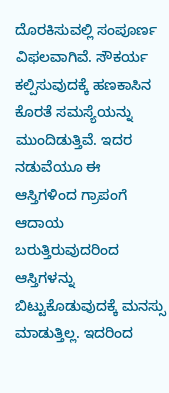ದೊರಕಿಸುವಲ್ಲಿ ಸಂಪೂರ್ಣ ವಿಫಲವಾಗಿವೆ. ಸೌಕರ್ಯ ಕಲ್ಪಿಸುವುದಕ್ಕೆ ಹಣಕಾಸಿನ ಕೊರತೆ ಸಮಸ್ಯೆಯನ್ನು ಮುಂದಿಡುತ್ತಿವೆ. ಇದರ ನಡುವೆಯೂ ಈ ಆಸ್ತಿಗಳಿಂದ ಗ್ರಾಪಂಗೆ ಆದಾಯ ಬರುತ್ತಿರುವುದರಿಂದ ಆಸ್ತಿಗಳನ್ನು ಬಿಟ್ಟುಕೊಡುವುದಕ್ಕೆ ಮನಸ್ಸು ಮಾಡುತ್ತಿಲ್ಲ. ಇದರಿಂದ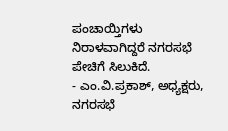ಪಂಚಾಯ್ತಿಗಳು ನಿರಾಳವಾಗಿದ್ದರೆ ನಗರಸಭೆ ಪೇಚಿಗೆ ಸಿಲುಕಿದೆ.
- ಎಂ.ವಿ.ಪ್ರಕಾಶ್, ಅಧ್ಯಕ್ಷರು, ನಗರಸಭೆ